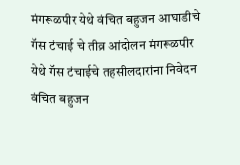मंगरूळपीर येथे वंचित बहुजन आघाडीचे गॅस टंचाई चे तीव्र आंदोलन मंगरूळपीर येथे गॅस टंचाईचे तहसीलदारांना निवेदन वंचित बहुजन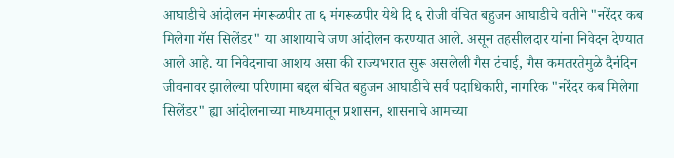आघाडीचे आंदोलन मंगरूळपीर ता ६ मंगरूळपीर येथे दि ६ रोजी वंचित बहुजन आघाडीचे वतीने "नरेंदर कब मिलेगा गॅस सिलेंडर" या आशायाचे जण आंदोलन करण्यात आले. असून तहसीलदार यांना निवेदन देण्यात आले आहे. या निवेदनाचा आशय असा की राज्यभरात सुरू असलेली गैस टंचाई, गैस कमतरतेमुळे दैनंदिन जीवनावर झालेल्या परिणामा बद्दल बंचित बहुजन आघाडीचे सर्व पदाधिकारी, नागरिक "नरेंदर कब मिलेगा सिलेंडर" ह्या आंदोलनाच्या माध्यमातून प्रशासन, शासनाचे आमच्या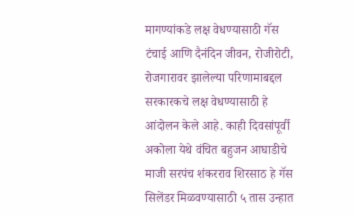मागण्यांकडे लक्ष वेधण्यासाठी गॅस टंचाई आणि दैनंदिन जीवन, रोजीरोटी, रोजगारावर झालेल्या परिणामाबद्दल सरकारकचे लक्ष वेधण्यासाठी हे आंदोलन केले आहे. काही दिवसांपूर्वी अकोला येथे वंचित बहुजन आघाडीचे माजी सरपंच शंकरराव शिरसाठ हे गॅस सिलेंडर मिळवण्यासाठी ५ तास उन्हात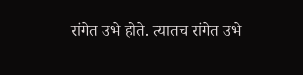रांगेत उभे होते. त्यातच रांगेत उभे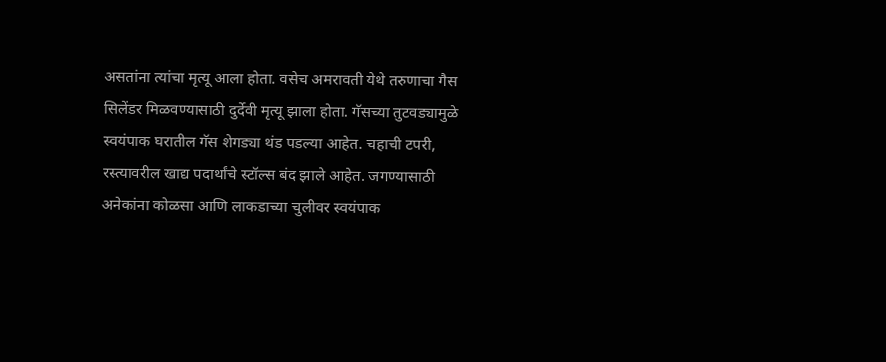असतांना त्यांचा मृत्यू आला होता. वसेच अमरावती येथे तरुणाचा गैस सिलेंडर मिळवण्यासाठी दुर्देवी मृत्यू झाला होता. गॅसच्या तुटवड्यामुळे स्वयंपाक घरातील गॅस शेगड्या थंड पडल्या आहेत. चहाची टपरी, रस्त्यावरील खाद्य पदार्थांचे स्टॉल्स बंद झाले आहेत. जगण्यासाठी अनेकांना कोळसा आणि लाकडाच्या चुलीवर स्वयंपाक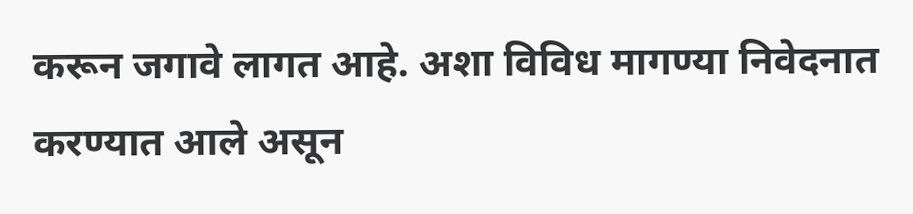करून जगावे लागत आहे. अशा विविध मागण्या निवेदनात करण्यात आले असून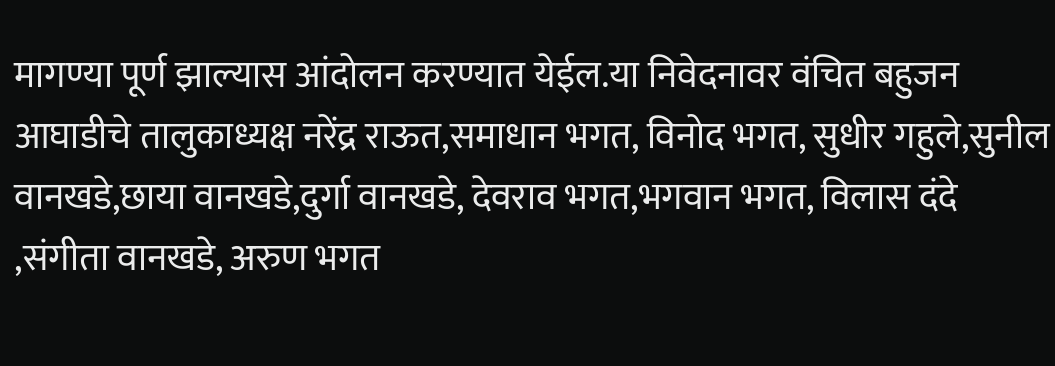मागण्या पूर्ण झाल्यास आंदोलन करण्यात येईल.या निवेदनावर वंचित बहुजन आघाडीचे तालुकाध्यक्ष नरेंद्र राऊत,समाधान भगत, विनोद भगत, सुधीर गहुले,सुनील वानखडे,छाया वानखडे,दुर्गा वानखडे, देवराव भगत,भगवान भगत, विलास दंदे ,संगीता वानखडे, अरुण भगत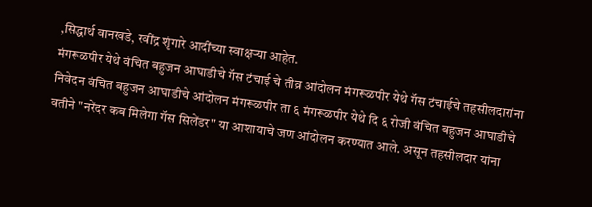,सिद्धार्थ वानखडे, रवींद्र शृंगारे आदींच्या स्वाक्षऱ्या आहेत.
मंगरूळपीर येथे वंचित बहुजन आघाडीचे गॅस टंचाई चे तीव्र आंदोलन मंगरूळपीर येथे गॅस टंचाईचे तहसीलदारांना निवेदन वंचित बहुजन आघाडीचे आंदोलन मंगरूळपीर ता ६ मंगरूळपीर येथे दि ६ रोजी वंचित बहुजन आघाडीचे वतीने "नरेंदर कब मिलेगा गॅस सिलेंडर" या आशायाचे जण आंदोलन करण्यात आले. असून तहसीलदार यांना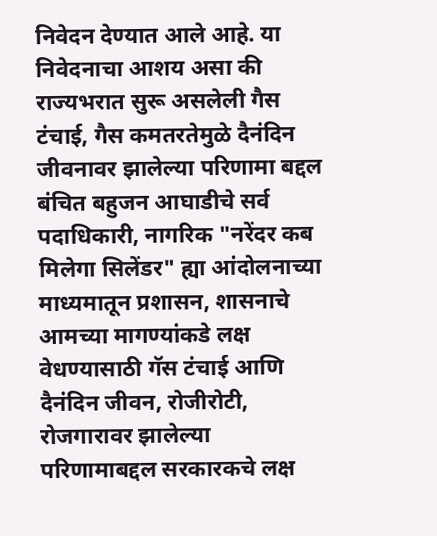निवेदन देण्यात आले आहे. या निवेदनाचा आशय असा की राज्यभरात सुरू असलेली गैस टंचाई, गैस कमतरतेमुळे दैनंदिन जीवनावर झालेल्या परिणामा बद्दल बंचित बहुजन आघाडीचे सर्व पदाधिकारी, नागरिक "नरेंदर कब मिलेगा सिलेंडर" ह्या आंदोलनाच्या माध्यमातून प्रशासन, शासनाचे आमच्या मागण्यांकडे लक्ष वेधण्यासाठी गॅस टंचाई आणि दैनंदिन जीवन, रोजीरोटी, रोजगारावर झालेल्या परिणामाबद्दल सरकारकचे लक्ष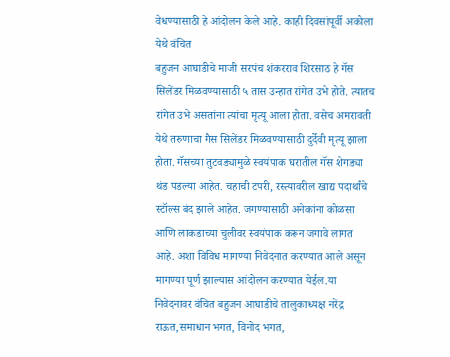वेधण्यासाठी हे आंदोलन केले आहे. काही दिवसांपूर्वी अकोला येथे वंचित
बहुजन आघाडीचे माजी सरपंच शंकरराव शिरसाठ हे गॅस सिलेंडर मिळवण्यासाठी ५ तास उन्हात रांगेत उभे होते. त्यातच रांगेत उभे असतांना त्यांचा मृत्यू आला होता. वसेच अमरावती येथे तरुणाचा गैस सिलेंडर मिळवण्यासाठी दुर्देवी मृत्यू झाला होता. गॅसच्या तुटवड्यामुळे स्वयंपाक घरातील गॅस शेगड्या थंड पडल्या आहेत. चहाची टपरी, रस्त्यावरील खाद्य पदार्थांचे स्टॉल्स बंद झाले आहेत. जगण्यासाठी अनेकांना कोळसा आणि लाकडाच्या चुलीवर स्वयंपाक करून जगावे लागत आहे. अशा विविध मागण्या निवेदनात करण्यात आले असून मागण्या पूर्ण झाल्यास आंदोलन करण्यात येईल.या निवेदनावर वंचित बहुजन आघाडीचे तालुकाध्यक्ष नरेंद्र राऊत,समाधान भगत, विनोद भगत,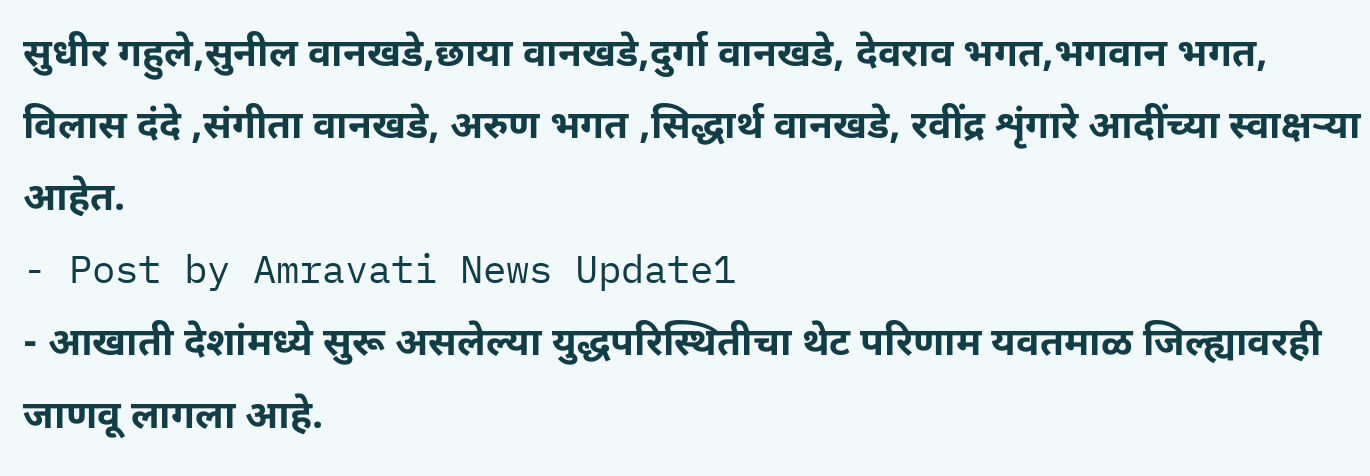सुधीर गहुले,सुनील वानखडे,छाया वानखडे,दुर्गा वानखडे, देवराव भगत,भगवान भगत, विलास दंदे ,संगीता वानखडे, अरुण भगत ,सिद्धार्थ वानखडे, रवींद्र शृंगारे आदींच्या स्वाक्षऱ्या आहेत.
- Post by Amravati News Update1
- आखाती देशांमध्ये सुरू असलेल्या युद्धपरिस्थितीचा थेट परिणाम यवतमाळ जिल्ह्यावरही जाणवू लागला आहे.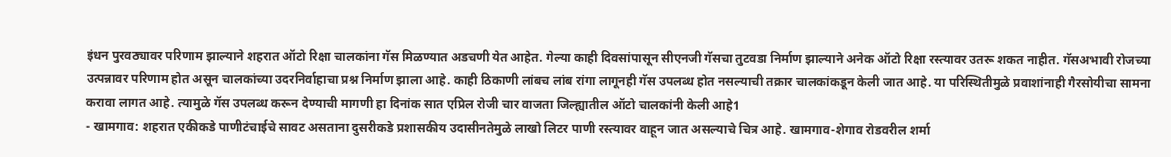इंधन पुरवठ्यावर परिणाम झाल्याने शहरात ऑटो रिक्षा चालकांना गॅस मिळण्यात अडचणी येत आहेत. गेल्या काही दिवसांपासून सीएनजी गॅसचा तुटवडा निर्माण झाल्याने अनेक ऑटो रिक्षा रस्त्यावर उतरू शकत नाहीत. गॅसअभावी रोजच्या उत्पन्नावर परिणाम होत असून चालकांच्या उदरनिर्वाहाचा प्रश्न निर्माण झाला आहे. काही ठिकाणी लांबच लांब रांगा लागूनही गॅस उपलब्ध होत नसल्याची तक्रार चालकांकडून केली जात आहे. या परिस्थितीमुळे प्रवाशांनाही गैरसोयीचा सामना करावा लागत आहे. त्यामुळे गॅस उपलब्ध करून देण्याची मागणी हा दिनांक सात एप्रिल रोजी चार वाजता जिल्ह्यातील ऑटो चालकांनी केली आहे1
- खामगाव: शहरात एकीकडे पाणीटंचाईचे सावट असताना दुसरीकडे प्रशासकीय उदासीनतेमुळे लाखो लिटर पाणी रस्त्यावर वाहून जात असल्याचे चित्र आहे. खामगाव-शेगाव रोडवरील शर्मा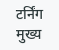टर्निंग मुख्य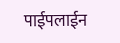पाईपलाईन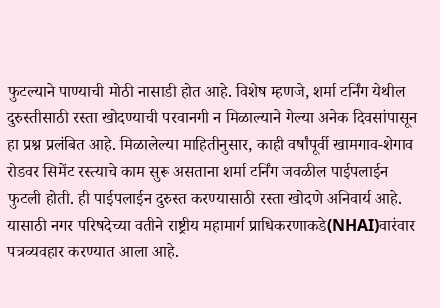फुटल्याने पाण्याची मोठी नासाडी होत आहे. विशेष म्हणजे, शर्मा टर्निंग येथील दुरुस्तीसाठी रस्ता खोदण्याची परवानगी न मिळाल्याने गेल्या अनेक दिवसांपासून हा प्रश्न प्रलंबित आहे. मिळालेल्या माहितीनुसार, काही वर्षांपूर्वी खामगाव-शेगाव रोडवर सिमेंट रस्त्याचे काम सुरू असताना शर्मा टर्निंग जवळील पाईपलाईन फुटली होती. ही पाईपलाईन दुरुस्त करण्यासाठी रस्ता खोदणे अनिवार्य आहे. यासाठी नगर परिषदेच्या वतीने राष्ट्रीय महामार्ग प्राधिकरणाकडे(NHAI)वारंवार पत्रव्यवहार करण्यात आला आहे.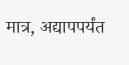मात्र, अद्यापपर्यंत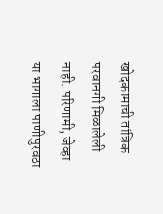खोदकामाची तांत्रिक परवानगी मिळालेली नाही. परिणामी, जेव्हा या भागाला पाणीपुरवठा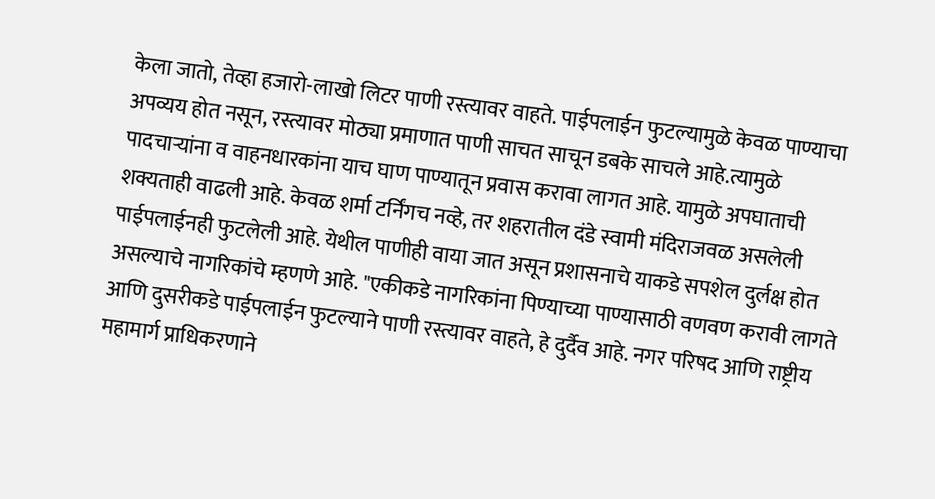केला जातो, तेव्हा हजारो-लाखो लिटर पाणी रस्त्यावर वाहते. पाईपलाईन फुटल्यामुळे केवळ पाण्याचा अपव्यय होत नसून, रस्त्यावर मोठ्या प्रमाणात पाणी साचत साचून डबके साचले आहे.त्यामुळे पादचाऱ्यांना व वाहनधारकांना याच घाण पाण्यातून प्रवास करावा लागत आहे. यामुळे अपघाताची शक्यताही वाढली आहे. केवळ शर्मा टर्निंगच नव्हे, तर शहरातील दंडे स्वामी मंदिराजवळ असलेली पाईपलाईनही फुटलेली आहे. येथील पाणीही वाया जात असून प्रशासनाचे याकडे सपशेल दुर्लक्ष होत असल्याचे नागरिकांचे म्हणणे आहे. "एकीकडे नागरिकांना पिण्याच्या पाण्यासाठी वणवण करावी लागते आणि दुसरीकडे पाईपलाईन फुटल्याने पाणी रस्त्यावर वाहते, हे दुर्दैव आहे. नगर परिषद आणि राष्ट्रीय महामार्ग प्राधिकरणाने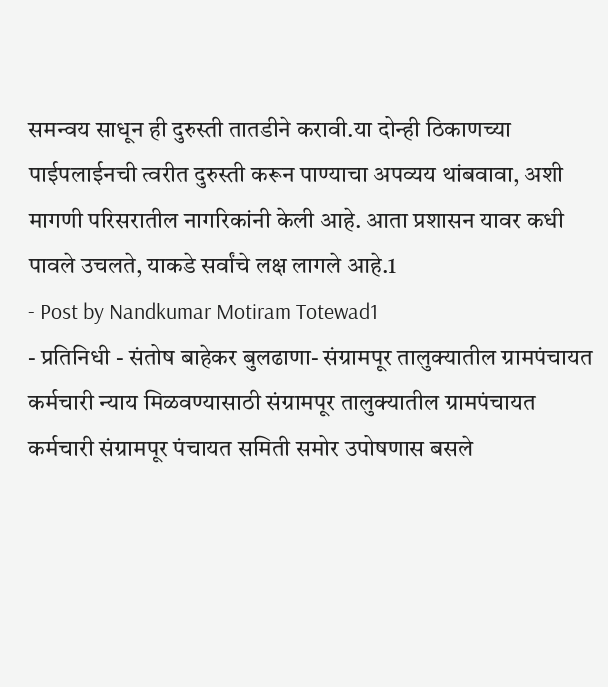समन्वय साधून ही दुरुस्ती तातडीने करावी.या दोन्ही ठिकाणच्या पाईपलाईनची त्वरीत दुरुस्ती करून पाण्याचा अपव्यय थांबवावा, अशी मागणी परिसरातील नागरिकांनी केली आहे. आता प्रशासन यावर कधी पावले उचलते, याकडे सर्वांचे लक्ष लागले आहे.1
- Post by Nandkumar Motiram Totewad1
- प्रतिनिधी - संतोष बाहेकर बुलढाणा- संग्रामपूर तालुक्यातील ग्रामपंचायत कर्मचारी न्याय मिळवण्यासाठी संग्रामपूर तालुक्यातील ग्रामपंचायत कर्मचारी संग्रामपूर पंचायत समिती समोर उपोषणास बसले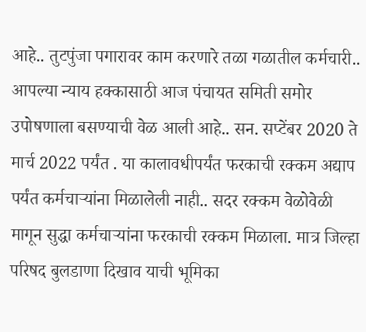आहे.. तुटपुंजा पगारावर काम करणारे तळा गळातील कर्मचारी.. आपल्या न्याय हक्कासाठी आज पंचायत समिती समोर उपोषणाला बसण्याची वेळ आली आहे.. सन. सप्टेंबर 2020 ते मार्च 2022 पर्यंत . या कालावधीपर्यंत फरकाची रक्कम अद्याप पर्यंत कर्मचाऱ्यांना मिळालेली नाही.. सदर रक्कम वेळोवेळी मागून सुद्धा कर्मचाऱ्यांना फरकाची रक्कम मिळाला. मात्र जिल्हा परिषद बुलडाणा दिखाव याची भूमिका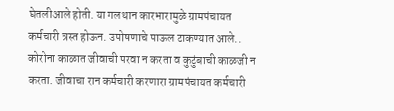घेतलीआले होती. या गलथान कारभारामुळे ग्रामपंचायत कर्मचारी त्रस्त होऊन. उपोषणाचे पाऊल टाकण्यात आले.. कोरोना काळात जीवाची परवा न करता व कुटुंबाची काळजी न करता. जीवाचा रान कर्मचारी करणारा ग्रामपंचायत कर्मचारी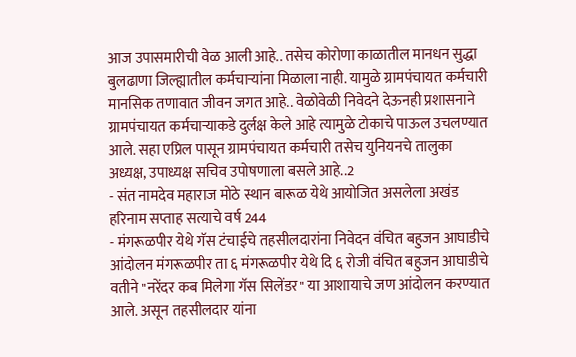आज उपासमारीची वेळ आली आहे.. तसेच कोरोणा काळातील मानधन सुद्धा बुलढाणा जिल्ह्यातील कर्मचाऱ्यांना मिळाला नाही. यामुळे ग्रामपंचायत कर्मचारी मानसिक तणावात जीवन जगत आहे.. वेळोवेळी निवेदने देऊनही प्रशासनाने ग्रामपंचायत कर्मचाऱ्याकडे दुर्लक्ष केले आहे त्यामुळे टोकाचे पाऊल उचलण्यात आले. सहा एप्रिल पासून ग्रामपंचायत कर्मचारी तसेच युनियनचे तालुका अध्यक्ष, उपाध्यक्ष सचिव उपोषणाला बसले आहे..2
- संत नामदेव महाराज मोठे स्थान बारूळ येथे आयोजित असलेला अखंड हरिनाम सप्ताह सत्याचे वर्ष 244
- मंगरूळपीर येथे गॅस टंचाईचे तहसीलदारांना निवेदन वंचित बहुजन आघाडीचे आंदोलन मंगरूळपीर ता ६ मंगरूळपीर येथे दि ६ रोजी वंचित बहुजन आघाडीचे वतीने "नरेंदर कब मिलेगा गॅस सिलेंडर" या आशायाचे जण आंदोलन करण्यात आले. असून तहसीलदार यांना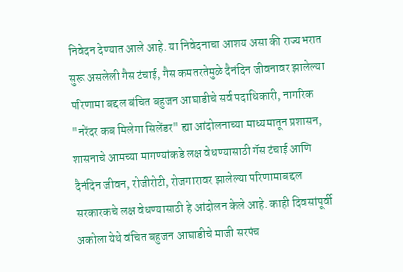निवेदन देण्यात आले आहे. या निवेदनाचा आशय असा की राज्यभरात सुरू असलेली गैस टंचाई, गैस कमतरतेमुळे दैनंदिन जीवनावर झालेल्या परिणामा बद्दल बंचित बहुजन आघाडीचे सर्व पदाधिकारी, नागरिक "नरेंदर कब मिलेगा सिलेंडर" ह्या आंदोलनाच्या माध्यमातून प्रशासन, शासनाचे आमच्या मागण्यांकडे लक्ष वेधण्यासाठी गॅस टंचाई आणि दैनंदिन जीवन, रोजीरोटी, रोजगारावर झालेल्या परिणामाबद्दल सरकारकचे लक्ष वेधण्यासाठी हे आंदोलन केले आहे. काही दिवसांपूर्वी अकोला येथे वंचित बहुजन आघाडीचे माजी सरपंच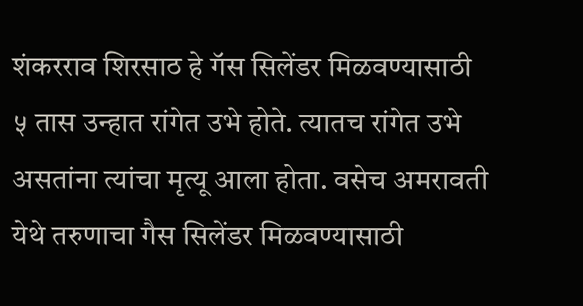शंकरराव शिरसाठ हे गॅस सिलेंडर मिळवण्यासाठी ५ तास उन्हात रांगेत उभे होते. त्यातच रांगेत उभे असतांना त्यांचा मृत्यू आला होता. वसेच अमरावती येथे तरुणाचा गैस सिलेंडर मिळवण्यासाठी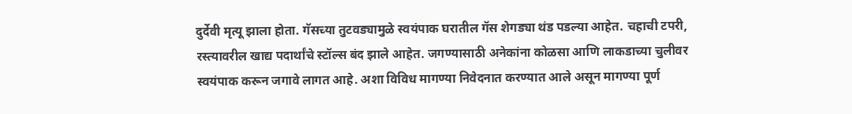दुर्देवी मृत्यू झाला होता. गॅसच्या तुटवड्यामुळे स्वयंपाक घरातील गॅस शेगड्या थंड पडल्या आहेत. चहाची टपरी, रस्त्यावरील खाद्य पदार्थांचे स्टॉल्स बंद झाले आहेत. जगण्यासाठी अनेकांना कोळसा आणि लाकडाच्या चुलीवर स्वयंपाक करून जगावे लागत आहे. अशा विविध मागण्या निवेदनात करण्यात आले असून मागण्या पूर्ण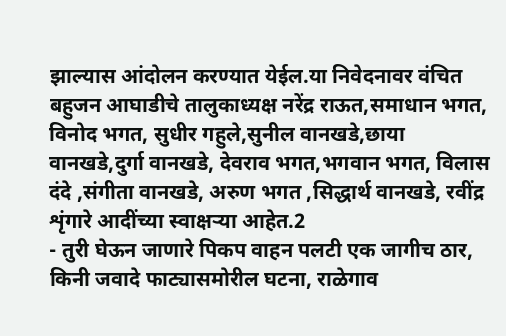झाल्यास आंदोलन करण्यात येईल.या निवेदनावर वंचित बहुजन आघाडीचे तालुकाध्यक्ष नरेंद्र राऊत,समाधान भगत, विनोद भगत, सुधीर गहुले,सुनील वानखडे,छाया वानखडे,दुर्गा वानखडे, देवराव भगत,भगवान भगत, विलास दंदे ,संगीता वानखडे, अरुण भगत ,सिद्धार्थ वानखडे, रवींद्र शृंगारे आदींच्या स्वाक्षऱ्या आहेत.2
- तुरी घेऊन जाणारे पिकप वाहन पलटी एक जागीच ठार, किनी जवादे फाट्यासमोरील घटना, राळेगाव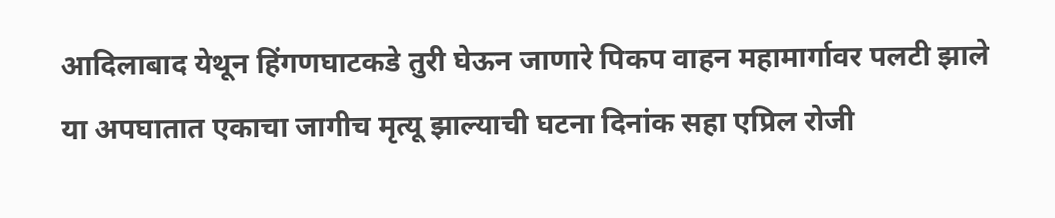आदिलाबाद येथून हिंगणघाटकडे तुरी घेऊन जाणारे पिकप वाहन महामार्गावर पलटी झाले या अपघातात एकाचा जागीच मृत्यू झाल्याची घटना दिनांक सहा एप्रिल रोजी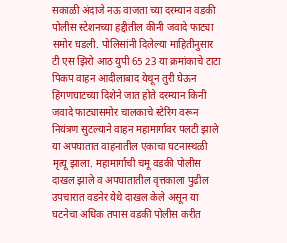सकाळी अंदाजे नऊ वाजता च्या दरम्यान वडकी पोलीस स्टेशनच्या हद्दीतील कीनी जवादे फाट्या समोर घडली. पोलिसांनी दिलेल्या माहितीनुसार टी एस झिरो आठ युपी 65 23 या क्रमांकाचे टाटा पिकप वाहन आदीलाबाद येथून तुरी घेऊन हिंगणघाटच्या दिशेने जात होते दरम्यान किनी जवादे फाट्यासमोर चालकाचे स्टेरिंग वरून नियंत्रण सुटल्याने वाहन महामार्गावर पलटी झाले या अपघातात वाहनातील एकाचा घटनास्थळी मृत्यू झाला. महामार्गाची चमू वडकी पोलीस दाखल झाले व अपघातातील वृत्तकाला पुढील उपचारात वडनेर येथे दाखल केले असून या घटनेचा अधिक तपास वडकी पोलीस करीत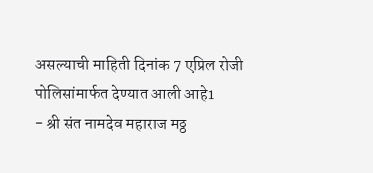असल्याची माहिती दिनांक 7 एप्रिल रोजी पोलिसांमार्फत देण्यात आली आहे1
- श्री संत नामदेव महाराज मठ्ठ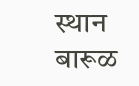स्थान बारूळ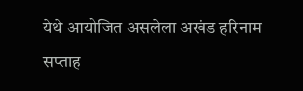येथे आयोजित असलेला अखंड हरिनाम सप्ताह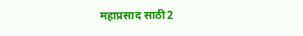महाप्रसाद साठी2